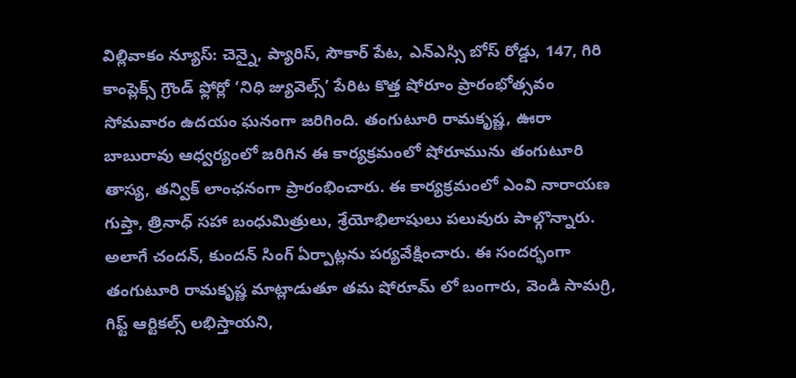విల్లివాకం న్యూస్: చెన్నై, ప్యారిస్, సౌకార్ పేట, ఎన్ఎస్సి బోస్ రోడ్డు, 147, గిరి కాంప్లెక్స్ గ్రౌండ్ ఫ్లోర్లో ‘నిధి జ్యువెల్స్’ పేరిట కొత్త షోరూం ప్రారంభోత్సవం సోమవారం ఉదయం ఘనంగా జరిగింది. తంగుటూరి రామకృష్ణ, ఊరా బాబురావు ఆధ్వర్యంలో జరిగిన ఈ కార్యక్రమంలో షోరూమును తంగుటూరి తాస్య, తన్విక్ లాంఛనంగా ప్రారంభించారు. ఈ కార్యక్రమంలో ఎంవి నారాయణ గుప్తా, త్రినాధ్ సహా బంధుమిత్రులు, శ్రేయోభిలాషులు పలువురు పాల్గొన్నారు.
అలాగే చందన్, కుందన్ సింగ్ ఏర్పాట్లను పర్యవేక్షించారు. ఈ సందర్భంగా తంగుటూరి రామకృష్ణ మాట్లాడుతూ తమ షోరూమ్ లో బంగారు, వెండి సామగ్రి, గిఫ్ట్ ఆర్టికల్స్ లభిస్తాయని,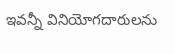ఇవన్నీ వినియోగదారులను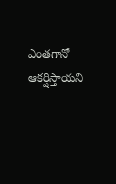ఎంతగానో ఆకర్షిస్తాయని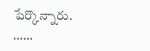పేర్కొన్నారు.
……